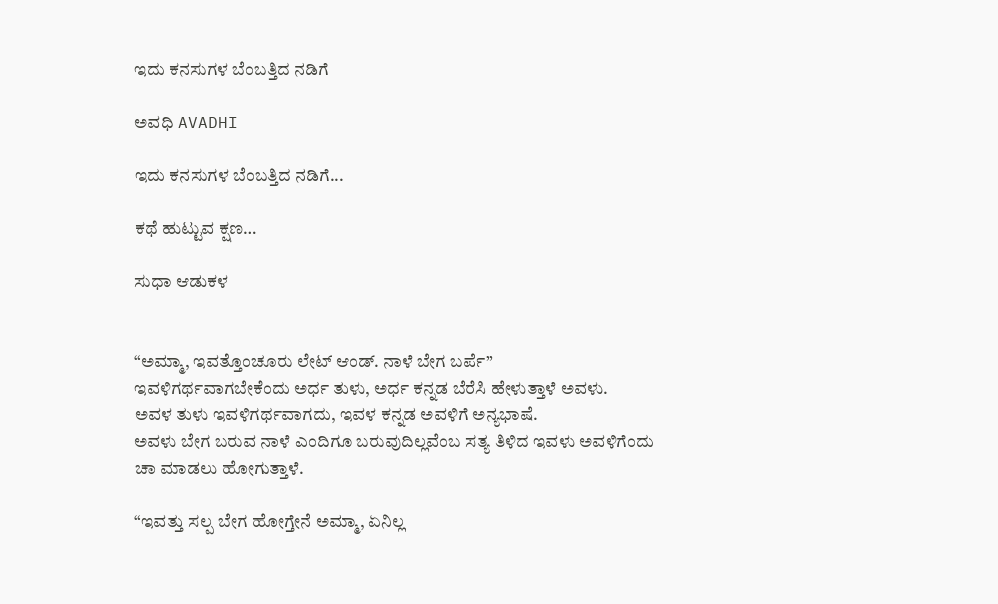ಇದು ಕನಸುಗಳ ಬೆಂಬತ್ತಿದ ನಡಿಗೆ‍

ಅವಧಿ AVADHI

ಇದು ಕನಸುಗಳ ಬೆಂಬತ್ತಿದ ನಡಿಗೆ...

ಕಥೆ ಹುಟ್ಟುವ ಕ್ಷಣ…

ಸುಧಾ ಆಡುಕಳ


“ಅಮ್ಮಾ, ಇವತ್ತೊಂಚೂರು ಲೇಟ್ ಆಂಡ್. ನಾಳೆ ಬೇಗ ಬರ್ಪೆ”
ಇವಳಿಗರ್ಥವಾಗಬೇಕೆಂದು ಅರ್ಧ ತುಳು, ಅರ್ಧ ಕನ್ನಡ ಬೆರೆಸಿ ಹೇಳುತ್ತಾಳೆ ಅವಳು.
ಅವಳ ತುಳು ಇವಳಿಗರ್ಥವಾಗದು, ಇವಳ ಕನ್ನಡ ಅವಳಿಗೆ ಅನ್ಯಭಾಷೆ.
ಅವಳು ಬೇಗ ಬರುವ ನಾಳೆ ಎಂದಿಗೂ ಬರುವುದಿಲ್ಲವೆಂಬ ಸತ್ಯ ತಿಳಿದ ಇವಳು ಅವಳಿಗೆಂದು ಚಾ ಮಾಡಲು ಹೋಗುತ್ತಾಳೆ.

“ಇವತ್ತು ಸಲ್ಪ ಬೇಗ ಹೋಗ್ತೇನೆ ಅಮ್ಮಾ, ಏನಿಲ್ಲ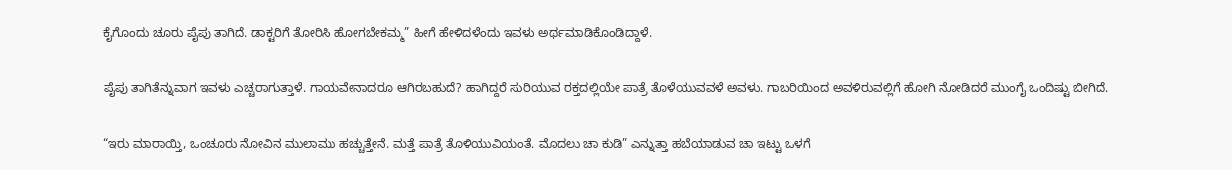ಕೈಗೊಂದು ಚೂರು ಪೈಪು ತಾಗಿದೆ. ಡಾಕ್ಟರಿಗೆ ತೋರಿಸಿ ಹೋಗಬೇಕಮ್ಮ” ಹೀಗೆ ಹೇಳಿದಳೆಂದು ಇವಳು ಅರ್ಥಮಾಡಿಕೊಂಡಿದ್ದಾಳೆ.

ಪೈಪು ತಾಗಿತೆನ್ನುವಾಗ ಇವಳು ಎಚ್ಚರಾಗುತ್ತಾಳೆ. ಗಾಯವೇನಾದರೂ ಆಗಿರಬಹುದೆ? ಹಾಗಿದ್ದರೆ ಸುರಿಯುವ ರಕ್ತದಲ್ಲಿಯೇ ಪಾತ್ರೆ ತೊಳೆಯುವವಳೆ ಅವಳು. ಗಾಬರಿಯಿಂದ ಅವಳಿರುವಲ್ಲಿಗೆ ಹೋಗಿ ನೋಡಿದರೆ ಮುಂಗೈ ಒಂದಿಷ್ಟು ಬೀಗಿದೆ.

“ಇರು ಮಾರಾಯ್ತಿ, ಒಂಚೂರು ನೋವಿನ ಮುಲಾಮು ಹಚ್ಚುತ್ತೇನೆ. ಮತ್ತೆ ಪಾತ್ರೆ ತೊಳಿಯುವಿಯಂತೆ. ಮೊದಲು ಚಾ ಕುಡಿ” ಎನ್ನುತ್ತಾ ಹಬೆಯಾಡುವ ಚಾ ಇಟ್ಟು ಒಳಗೆ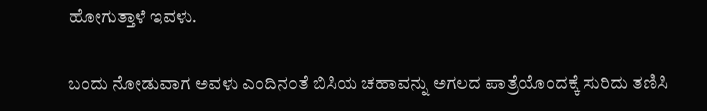ಹೋಗುತ್ತಾಳೆ ಇವಳು.

ಬಂದು ನೋಡುವಾಗ ಅವಳು ಎಂದಿನ೦ತೆ ಬಿಸಿಯ ಚಹಾವನ್ನು ಅಗಲದ ಪಾತ್ರೆಯೊಂದಕ್ಕೆ ಸುರಿದು ತಣಿಸಿ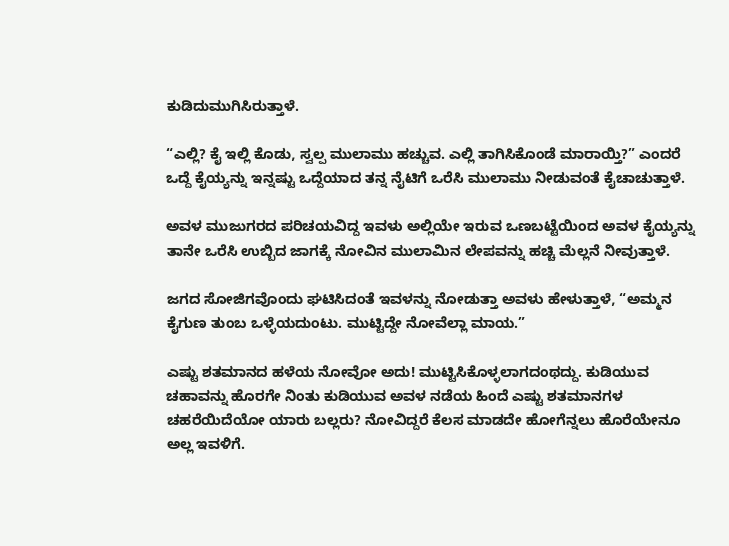ಕುಡಿದುಮುಗಿಸಿರುತ್ತಾಳೆ.

“ಎಲ್ಲಿ? ಕೈ ಇಲ್ಲಿ ಕೊಡು, ಸ್ವಲ್ಪ ಮುಲಾಮು ಹಚ್ಚುವ. ಎಲ್ಲಿ ತಾಗಿಸಿಕೊಂಡೆ ಮಾರಾಯ್ತಿ?” ಎಂದರೆ ಒದ್ದೆ ಕೈಯ್ಯನ್ನು ಇನ್ನಷ್ಟು ಒದ್ದೆಯಾದ ತನ್ನ ನೈಟಿಗೆ ಒರೆಸಿ ಮುಲಾಮು ನೀಡುವಂತೆ ಕೈಚಾಚುತ್ತಾಳೆ.

ಅವಳ ಮುಜುಗರದ ಪರಿಚಯವಿದ್ದ ಇವಳು ಅಲ್ಲಿಯೇ ಇರುವ ಒಣಬಟ್ಟೆಯಿಂದ ಅವಳ ಕೈಯ್ಯನ್ನು ತಾನೇ ಒರೆಸಿ ಉಬ್ಬಿದ ಜಾಗಕ್ಕೆ ನೋವಿನ ಮುಲಾಮಿನ ಲೇಪವನ್ನು ಹಚ್ಚಿ ಮೆಲ್ಲನೆ ನೀವುತ್ತಾಳೆ.

ಜಗದ ಸೋಜಿಗವೊಂದು ಘಟಿಸಿದಂತೆ ಇವಳನ್ನು ನೋಡುತ್ತಾ ಅವಳು ಹೇಳುತ್ತಾಳೆ, “ಅಮ್ಮನ ಕೈಗುಣ ತುಂಬ ಒಳ್ಳೆಯದುಂಟು. ಮುಟ್ಟಿದ್ದೇ ನೋವೆಲ್ಲಾ ಮಾಯ.”

ಎಷ್ಟು ಶತಮಾನದ ಹಳೆಯ ನೋವೋ ಅದು! ಮುಟ್ಟಿಸಿಕೊಳ್ಳಲಾಗದಂಥದ್ದು. ಕುಡಿಯುವ ಚಹಾವನ್ನು ಹೊರಗೇ ನಿಂತು ಕುಡಿಯುವ ಅವಳ ನಡೆಯ ಹಿಂದೆ ಎಷ್ಟು ಶತಮಾನಗಳ ಚಹರೆಯಿದೆಯೋ ಯಾರು ಬಲ್ಲರು? ನೋವಿದ್ದರೆ ಕೆಲಸ ಮಾಡದೇ ಹೋಗೆನ್ನಲು ಹೊರೆಯೇನೂ ಅಲ್ಲ ಇವಳಿಗೆ.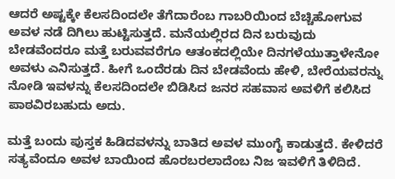ಆದರೆ ಅಷ್ಟಕ್ಕೇ ಕೆಲಸದಿಂದಲೇ ತೆಗೆದಾರೆಂಬ ಗಾಬರಿಯಿಂದ ಬೆಚ್ಚಿಹೋಗುವ ಅವಳ ನಡೆ ದಿಗಿಲು ಹುಟ್ಟಿಸುತ್ತದೆ. ಮನೆಯಲ್ಲಿರದ ದಿನ ಬರುವುದು ಬೇಡವೆಂದರೂ ಮತ್ತೆ ಬರುವವರೆಗೂ ಆತಂಕದಲ್ಲಿಯೇ ದಿನಗಳೆಯುತ್ತಾಳೇನೋ ಅವಳು ಎನಿಸುತ್ತದೆ. ಹೀಗೆ ಒಂದೆರಡು ದಿನ ಬೇಡವೆಂದು ಹೇಳಿ, ಬೇರೆಯವರನ್ನು ನೋಡಿ ಇವಳನ್ನು ಕೆಲಸದಿಂದಲೇ ಬಿಡಿಸಿದ ಜನರ ಸಹವಾಸ ಅವಳಿಗೆ ಕಲಿಸಿದ ಪಾಠವಿರಬಹುದು ಅದು.

ಮತ್ತೆ ಬಂದು ಪುಸ್ತಕ ಹಿಡಿದವಳನ್ನು ಬಾತಿದ ಅವಳ ಮುಂಗೈ ಕಾಡುತ್ತದೆ. ಕೇಳಿದರೆ ಸತ್ಯವೆಂದೂ ಅವಳ ಬಾಯಿಂದ ಹೊರಬರಲಾದೆಂಬ ನಿಜ ಇವಳಿಗೆ ತಿಳಿದಿದೆ.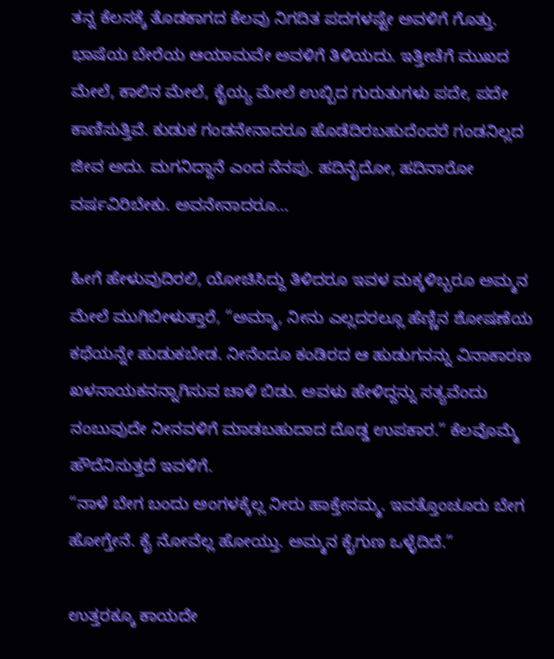ತನ್ನ ಕೆಲಸಕ್ಕೆ ತೊಡಕಾಗದ ಕೆಲವು ನಿಗದಿತ ಪದಗಳಷ್ಟೇ ಅವಳಿಗೆ ಗೊತ್ತು. ಭಾಷೆಯ ಬೇರೆಯ ಆಯಾಮವೇ ಅವಳಿಗೆ ತಿಳಿಯದು. ಇತ್ತೀಚೆಗೆ ಮುಖದ ಮೇಲೆ, ಕಾಲಿನ ಮೇಲೆ, ಕೈಯ್ಯ ಮೇಲೆ ಉಬ್ಬಿದ ಗುರುತುಗಳು ಪದೇ, ಪದೇ ಕಾಣಿಸುತ್ತಿವೆ. ಕುಡುಕ ಗಂಡನೇನಾದರೂ ಹೊಡೆದಿರಬಹುದೆಂದರೆ ಗಂಡನಿಲ್ಲದ ಜೀವ ಅದು. ಮಗನಿದ್ದಾನೆ ಎಂದ ನೆನಪು. ಹದಿನೈದೋ, ಹದಿನಾರೋ ವರ್ಷವಿರಿಬೇಕು. ಅವನೇನಾದರೂ…

ಹೀಗೆ ಹೇಳುವುದಿರಲಿ, ಯೋಚಿಸಿದ್ದು ತಿಳಿದರೂ ಇವಳ ಮಕ್ಕಳಿಬ್ಬರೂ ಅಮ್ಮನ ಮೇಲೆ ಮುಗಿಬೀಳುತ್ತಾರೆ, “ಅಮ್ಮಾ, ನೀನು ಎಲ್ಲದರಲ್ಲೂ ಹೆಣ್ಣಿನ ಶೋಷಣೆಯ ಕಥೆಯನ್ನೇ ಹುಡುಕಬೇಡ. ನೀನೆಂದೂ ಕಂಡಿರದ ಆ ಹುಡುಗನನ್ನು ವಿನಾಕಾರಣ ಖಳನಾಯಕನನ್ನಾಗಿಸುವ ಚಾಳಿ ಬಿಡು. ಅವಳು ಹೇಳಿದ್ದನ್ನು ಸತ್ಯವೆಂದು ನಂಬುವುದೇ ನೀನವಳಿಗೆ ಮಾಡಬಹುದಾದ ದೊಡ್ಡ ಉಪಕಾರ.” ಕೆಲವೊಮ್ಮೆ ಹೌದೆನಿಸುತ್ತದೆ ಇವಳಿಗೆ.
“ನಾಳೆ ಬೇಗ ಬಂದು ಅಂಗಳಕ್ಕೆಲ್ಲ ನೀರು ಹಾಕ್ತೇನಮ್ಮ. ಇವತ್ತೊಂಚೂರು ಬೇಗ ಹೋಗ್ತೇನೆ. ಕೈ ನೋವೆಲ್ಲ ಹೋಯ್ತು. ಅಮ್ಮನ ಕೈಗುಣ ಒಳ್ಳೆದಿದೆ.”

ಉತ್ತರಕ್ಕೂ ಕಾಯದೇ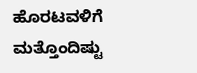ಹೊರಟವಳಿಗೆ ಮತ್ತೊಂದಿಷ್ಟು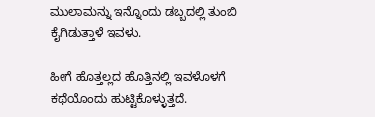ಮುಲಾಮನ್ನು ಇನ್ನೊಂದು ಡಬ್ಬದಲ್ಲಿ ತುಂಬಿ ಕೈಗಿಡುತ್ತಾಳೆ ಇವಳು.

ಹೀಗೆ ಹೊತ್ತಲ್ಲದ ಹೊತ್ತಿನಲ್ಲಿ ಇವಳೊಳಗೆ ಕಥೆಯೊಂದು ಹುಟ್ಟಿಕೊಳ್ಳುತ್ತದೆ.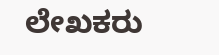ಲೇಖಕರು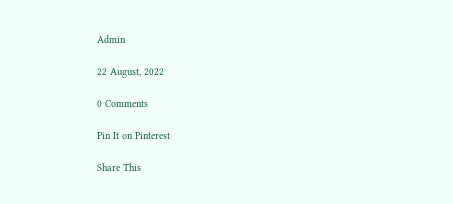Admin

22 August, 2022

0 Comments

Pin It on Pinterest

Share This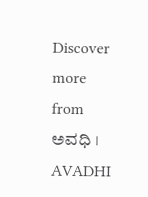Discover more from ಅವಧಿ । AVADHI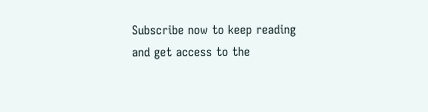Subscribe now to keep reading and get access to the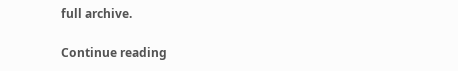full archive.

Continue reading